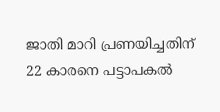ജാതി മാറി പ്രണയിച്ചതിന്‌ 22 കാരനെ പട്ടാപകല്‍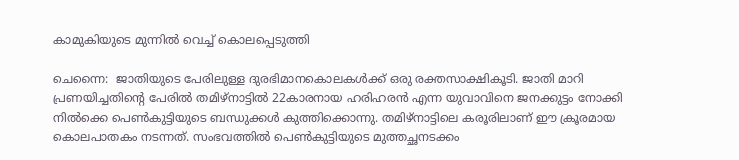കാമുകിയുടെ മുന്നില്‍ വെച്ച്‌ കൊലപ്പെടുത്തി

ചെന്നൈ:  ജാതിയുടെ പേരിലുള്ള ദുരഭിമാനകൊലകള്‍ക്ക്‌ ഒരു രക്തസാക്ഷികൂടി. ജാതി മാറി പ്രണയിച്ചതിന്റെ പേരില്‍ തമിഴ്‌നാട്ടില്‍ 22കാരനായ ഹരിഹരന്‍ എന്ന യുവാവിനെ ജനക്കുട്ടം നോക്കി നില്‍ക്കെ പെണ്‍കുട്ടിയുടെ ബന്ധുക്കള്‍ കുത്തിക്കൊന്നു. തമിഴ്‌നാട്ടിലെ കരൂരിലാണ്‌ ഈ ക്രൂരമായ കൊലപാതകം നടന്നത്‌. സംഭവത്തില്‍ പെണ്‍കുട്ടിയുടെ മുത്തച്ഛനടക്കം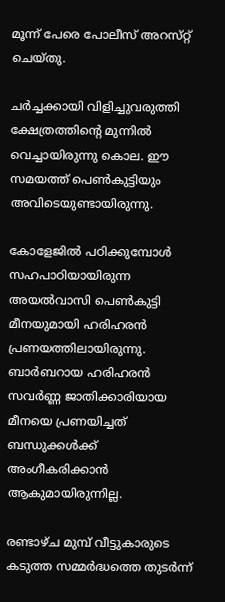മൂന്ന്‌ പേരെ പോലീസ്‌ അറസ്‌റ്റ്‌ ചെയ്‌തു.

ചര്‍ച്ചക്കായി വിളിച്ചുവരുത്തി ക്ഷേത്രത്തിന്റെ മുന്നില്‍ വെച്ചായിരുന്നു കൊല. ഈ സമയത്ത്‌ പെണ്‍കുട്ടിയും അവിടെയുണ്ടായിരുന്നു.

കോളേജില്‍ പഠിക്കുമ്പോള്‍ സഹപാഠിയായിരുന്ന അയല്‍വാസി പെണ്‍കുട്ടി മീനയുമായി ഹരിഹരന്‍ പ്രണയത്തിലായിരുന്നു. ബാര്‍ബറായ ഹരിഹരന്‍ സവര്‍ണ്ണ ജാതിക്കാരിയായ മീനയെ പ്രണയിച്ചത്‌ ബന്ധുക്കള്‍ക്ക്‌ അംഗീകരിക്കാന്‍ ആകുമായിരുന്നില്ല.

രണ്ടാഴ്‌ച മുമ്പ്‌ വീട്ടുകാരുടെ കടുത്ത സമ്മര്‍ദ്ധത്തെ തുടര്‍ന്ന്‌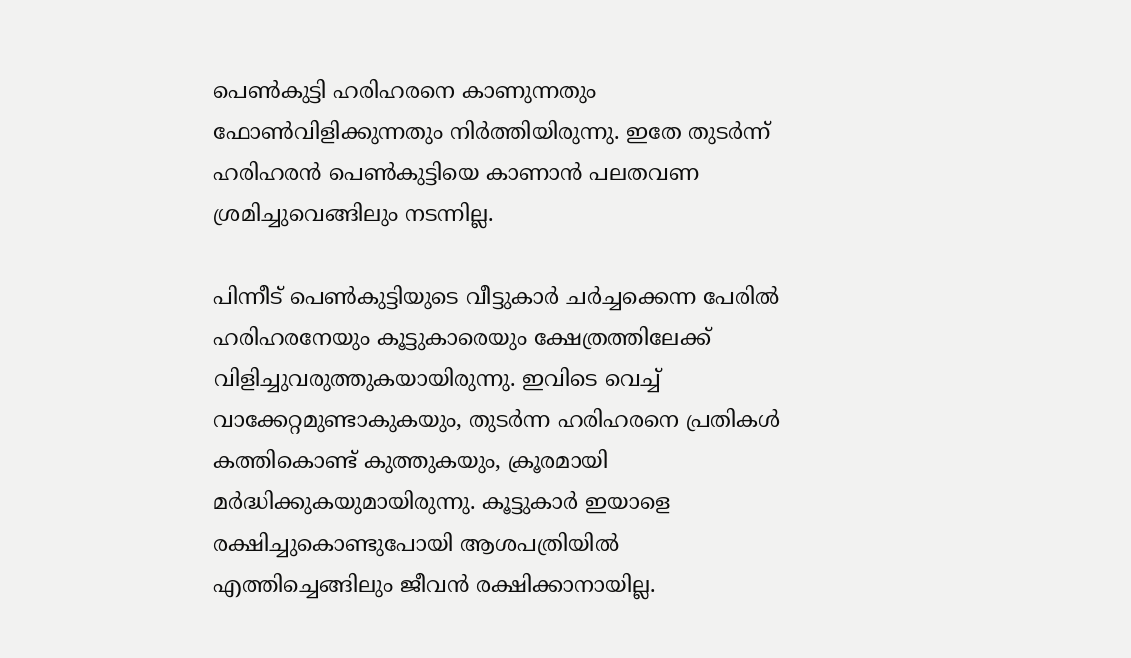പെണ്‍കുട്ടി ഹരിഹരനെ കാണുന്നതും ഫോണ്‍വിളിക്കുന്നതും നിര്‍ത്തിയിരുന്നു. ഇതേ തുടര്‍ന്ന്‌ ഹരിഹരന്‍ പെണ്‍കുട്ടിയെ കാണാന്‍ പലതവണ ശ്രമിച്ചുവെങ്ങിലും നടന്നില്ല.

പിന്നീട്‌ പെണ്‍കുട്ടിയുടെ വീട്ടുകാര്‍ ചര്‍ച്ചക്കെന്ന പേരില്‍ ഹരിഹരനേയും കൂട്ടുകാരെയും ക്ഷേത്രത്തിലേക്ക്‌ വിളിച്ചുവരുത്തുകയായിരുന്നു. ഇവിടെ വെച്ച്‌ വാക്കേറ്റമുണ്ടാകുകയും, തുടര്‍ന്ന ഹരിഹരനെ പ്രതികള്‍ കത്തികൊണ്ട്‌ കുത്തുകയും, ക്രൂരമായി മര്‍ദ്ധിക്കുകയുമായിരുന്നു. കൂട്ടുകാര്‍ ഇയാളെ രക്ഷിച്ചുകൊണ്ടുപോയി ആശപത്രിയില്‍ എത്തിച്ചെങ്ങിലും ജീവന്‍ രക്ഷിക്കാനായില്ല.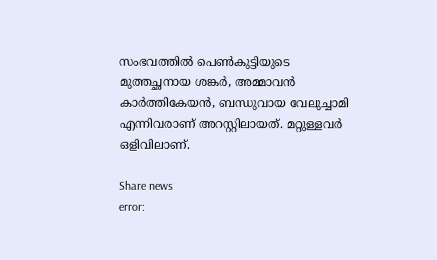സംഭവത്തില്‍ പെണ്‍കുട്ടിയുടെ മുത്തച്ഛനായ ശങ്കര്‍, അമ്മാവന്‍ കാര്‍ത്തികേയന്‍, ബന്ധുവായ വേലുച്ചാമി എന്നിവരാണ്‌ അറസ്റ്റിലായത്‌. മറ്റുള്ളവര്‍ ഒളിവിലാണ്‌.

Share news
error: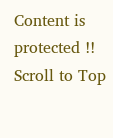Content is protected !!
Scroll to Top